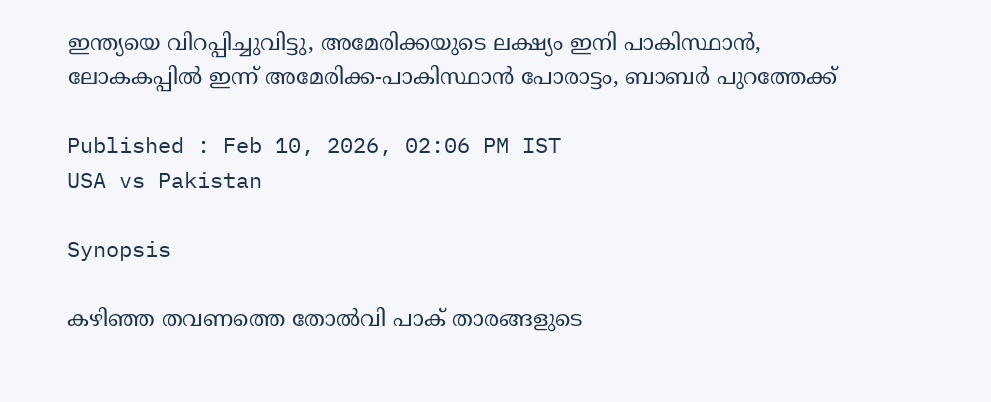ഇന്ത്യയെ വിറപ്പിച്ചുവിട്ടു, അമേരിക്കയുടെ ലക്ഷ്യം ഇനി പാകിസ്ഥാൻ, ലോകകപ്പില്‍ ഇന്ന് അമേരിക്ക-പാകിസ്ഥാൻ പോരാട്ടം, ബാബര്‍ പുറത്തേക്ക്

Published : Feb 10, 2026, 02:06 PM IST
USA vs Pakistan

Synopsis

കഴിഞ്ഞ തവണത്തെ തോൽവി പാക് താരങ്ങളുടെ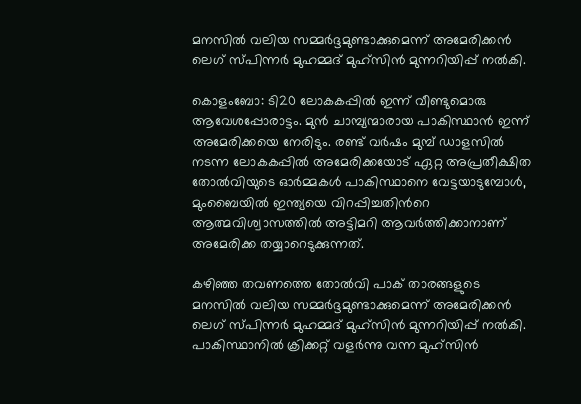മനസിൽ വലിയ സമ്മർദ്ദമുണ്ടാക്കുമെന്ന് അമേരിക്കൻ ലെഗ് സ്പിന്നർ മുഹമ്മദ് മുഹ്സിൻ മുന്നറിയിപ്പ് നൽകി.

കൊളംബോ: ടി20 ലോകകപ്പിൽ ഇന്ന് വീണ്ടുമൊരു ആവേശപ്പോരാട്ടം. മുൻ ചാമ്പ്യന്മാരായ പാകിസ്ഥാൻ ഇന്ന് അമേരിക്കയെ നേരിടും. രണ്ട് വർഷം മുമ്പ് ഡാളസിൽ നടന്ന ലോകകപ്പിൽ അമേരിക്കയോട് ഏറ്റ അപ്രതീക്ഷിത തോൽവിയുടെ ഓർമ്മകൾ പാകിസ്ഥാനെ വേട്ടയാടുമ്പോൾ, മുംബൈയില്‍ ഇന്ത്യയെ വിറപ്പിച്ചതിന്‍റെ ആത്മവിശ്വാസത്തിൽ അട്ടിമറി ആവര്‍ത്തിക്കാനാണ് അമേരിക്ക തയ്യാറെടുക്കുന്നത്.

കഴിഞ്ഞ തവണത്തെ തോൽവി പാക് താരങ്ങളുടെ മനസിൽ വലിയ സമ്മർദ്ദമുണ്ടാക്കുമെന്ന് അമേരിക്കൻ ലെഗ് സ്പിന്നർ മുഹമ്മദ് മുഹ്സിൻ മുന്നറിയിപ്പ് നൽകി. പാകിസ്ഥാനിൽ ക്രിക്കറ്റ് വളർന്നു വന്ന മുഹ്സിൻ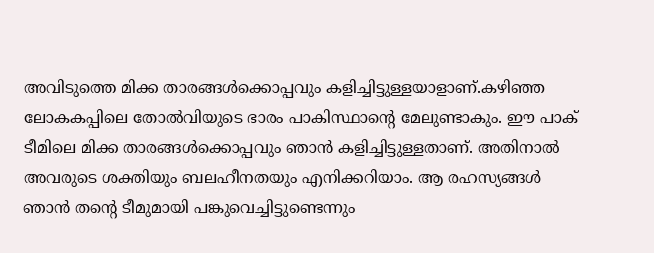അവിടുത്തെ മിക്ക താരങ്ങൾക്കൊപ്പവും കളിച്ചിട്ടുള്ളയാളാണ്.കഴിഞ്ഞ ലോകകപ്പിലെ തോൽവിയുടെ ഭാരം പാകിസ്ഥാന്‍റെ മേലുണ്ടാകും. ഈ പാക് ടീമിലെ മിക്ക താരങ്ങൾക്കൊപ്പവും ഞാൻ കളിച്ചിട്ടുള്ളതാണ്. അതിനാൽ അവരുടെ ശക്തിയും ബലഹീനതയും എനിക്കറിയാം. ആ രഹസ്യങ്ങൾ ഞാൻ തന്‍റെ ടീമുമായി പങ്കുവെച്ചിട്ടുണ്ടെന്നും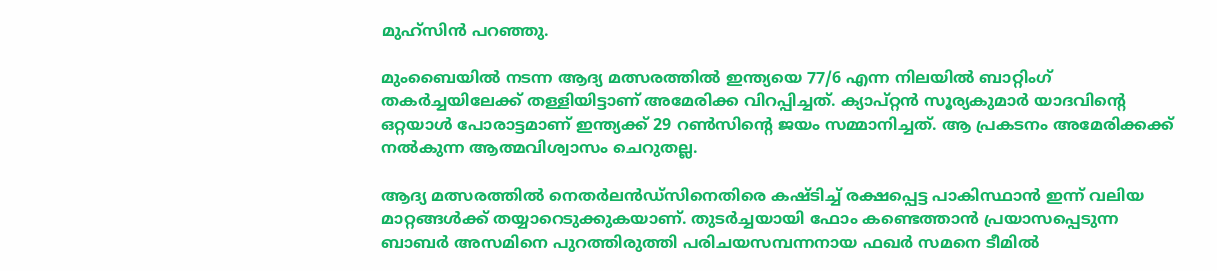മുഹ്സിൻ പറഞ്ഞു.

മുംബൈയിൽ നടന്ന ആദ്യ മത്സരത്തിൽ ഇന്ത്യയെ 77/6 എന്ന നിലയിൽ ബാറ്റിംഗ് തകര്‍ച്ചയിലേക്ക് തള്ളിയിട്ടാണ് അമേരിക്ക വിറപ്പിച്ചത്. ക്യാപ്റ്റൻ സൂര്യകുമാര്‍ യാദവിന്‍റെ ഒറ്റയാള്‍ പോരാട്ടമാണ് ഇന്ത്യക്ക് 29 റണ്‍സിന്‍റെ ജയം സമ്മാനിച്ചത്. ആ പ്രകടനം അമേരിക്കക്ക് നൽകുന്ന ആത്മവിശ്വാസം ചെറുതല്ല.

ആദ്യ മത്സരത്തിൽ നെതർലൻഡ്‌സിനെതിരെ കഷ്ടിച്ച് രക്ഷപ്പെട്ട പാകിസ്ഥാൻ ഇന്ന് വലിയ മാറ്റങ്ങൾക്ക് തയ്യാറെടുക്കുകയാണ്. തുടർച്ചയായി ഫോം കണ്ടെത്താൻ പ്രയാസപ്പെടുന്ന ബാബർ അസമിനെ പുറത്തിരുത്തി പരിചയസമ്പന്നനായ ഫഖർ സമനെ ടീമിൽ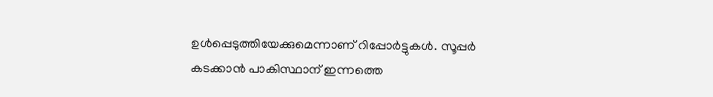ഉൾപ്പെടുത്തിയേക്കുമെന്നാണ് റിപ്പോർട്ടുകൾ. സൂപ്പർ കടക്കാൻ പാകിസ്ഥാന് ഇന്നത്തെ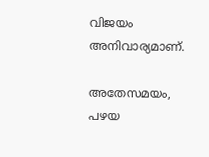വിജയം അനിവാര്യമാണ്.

അതേസമയം, പഴയ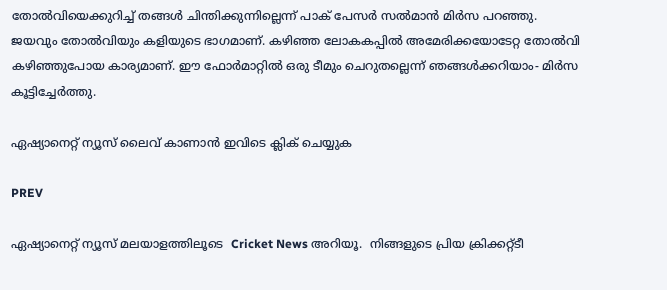തോൽവിയെക്കുറിച്ച് തങ്ങൾ ചിന്തിക്കുന്നില്ലെന്ന് പാക് പേസർ സൽമാൻ മിർസ പറഞ്ഞു. ജയവും തോൽവിയും കളിയുടെ ഭാഗമാണ്. കഴിഞ്ഞ ലോകകപ്പില്‍ അമേരിക്കയോടേറ്റ തോൽവി കഴിഞ്ഞുപോയ കാര്യമാണ്. ഈ ഫോർമാറ്റിൽ ഒരു ടീമും ചെറുതല്ലെന്ന് ഞങ്ങൾക്കറിയാം- മിർസ കൂട്ടിച്ചേർത്തു.

ഏഷ്യാനെറ്റ് ന്യൂസ് ലൈവ് കാണാന്‍ ഇവിടെ ക്ലിക് ചെയ്യുക

PREV

ഏഷ്യാനെറ്റ് ന്യൂസ് മലയാളത്തിലൂടെ  Cricket News അറിയൂ.  നിങ്ങളുടെ പ്രിയ ക്രിക്കറ്റ്ടീ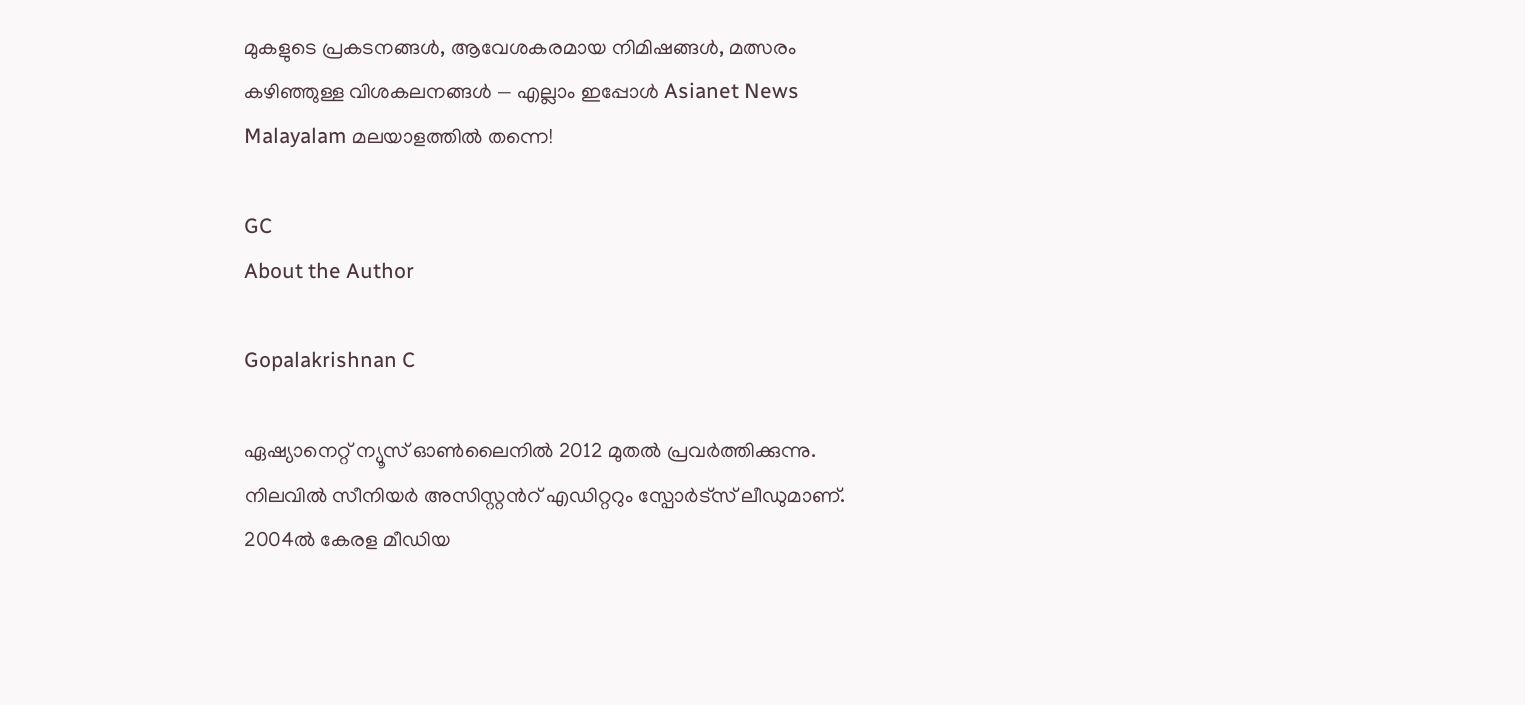മുകളുടെ പ്രകടനങ്ങൾ, ആവേശകരമായ നിമിഷങ്ങൾ, മത്സരം കഴിഞ്ഞുള്ള വിശകലനങ്ങൾ — എല്ലാം ഇപ്പോൾ Asianet News Malayalam മലയാളത്തിൽ തന്നെ!

GC
About the Author

Gopalakrishnan C

ഏഷ്യാനെറ്റ് ന്യൂസ് ഓണ്‍ലൈനില്‍ 2012 മുതല്‍ പ്രവര്‍ത്തിക്കുന്നു. നിലവില്‍ സീനിയര്‍ അസിസ്റ്റന്‍റ് എഡിറ്ററും സ്പോർട്സ് ലീഡുമാണ്. 2004ൽ കേരള മീഡിയ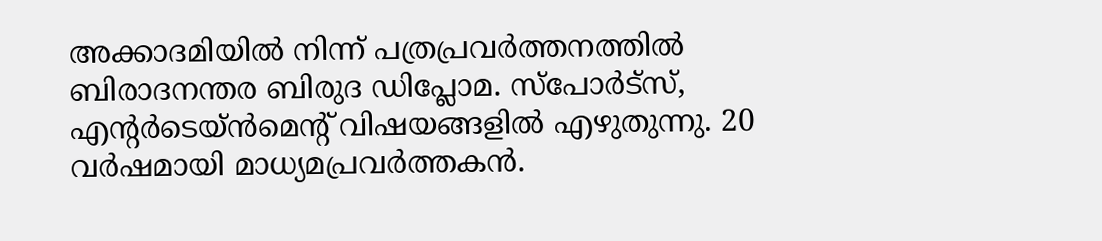അക്കാദമിയില്‍ നിന്ന് പത്രപ്രവര്‍ത്തനത്തില്‍ ബിരാദനന്തര ബിരുദ ഡിപ്ലോമ. സ്പോര്‍ട്സ്, എന്‍റര്‍ടെയ്ൻമെന്‍റ് വിഷയങ്ങളില്‍ എഴുതുന്നു. 20 വര്‍ഷമായി മാധ്യമപ്രവര്‍ത്തകൻ.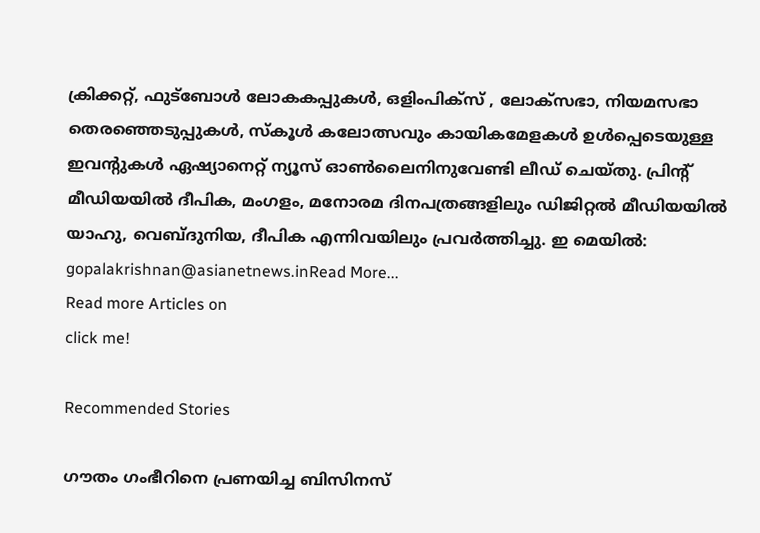ക്രിക്കറ്റ്, ഫുട്ബോള്‍ ലോകകപ്പുകൾ, ഒളിംപിക്സ് , ലോക്സഭാ, നിയമസഭാ തെരഞ്ഞെടുപ്പുകള്‍, സ്കൂള്‍ കലോത്സവും കായികമേളകള്‍ ഉള്‍പ്പെടെയുള്ള ഇവന്‍റുകള്‍ ഏഷ്യാനെറ്റ് ന്യൂസ് ഓണ്‍ലൈനിനുവേണ്ടി ലീഡ് ചെയ്തു. പ്രിന്‍റ് മീഡിയയില്‍ ദീപിക, മംഗളം, മനോരമ ദിനപത്രങ്ങളിലും ഡിജിറ്റൽ മീഡിയയില്‍ യാഹു, വെബ്ദുനിയ, ദീപിക എന്നിവയിലും പ്രവര്‍ത്തിച്ചു. ഇ മെയില്‍: gopalakrishnan@asianetnews.inRead More...
Read more Articles on
click me!

Recommended Stories

ഗൗതം ഗംഭീറിനെ പ്രണയിച്ച ബിസിനസ്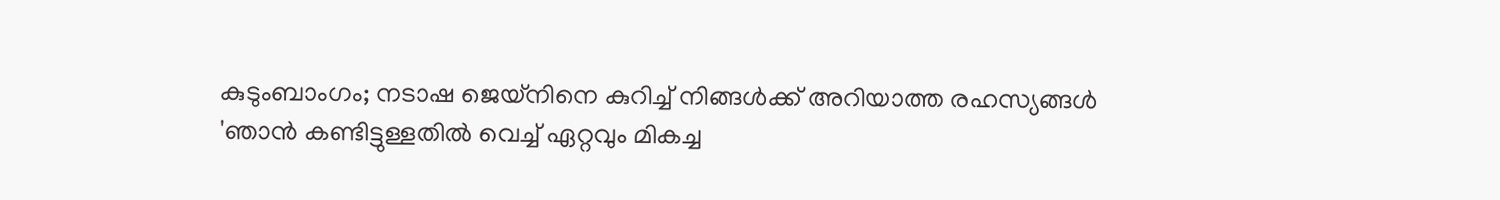കുടുംബാംഗം; നടാഷ ജെയ്‌നിനെ കുറിച്ച് നിങ്ങള്‍ക്ക് അറിയാത്ത രഹസ്യങ്ങള്‍
'ഞാൻ കണ്ടിട്ടുള്ളതിൽ വെച്ച് ഏറ്റവും മികച്ച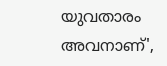യുവതാരം അവനാണ്',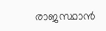രാജസ്ഥാന്‍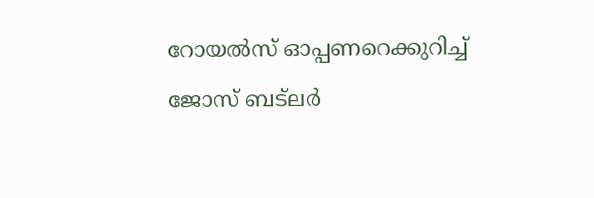റോയല്‍സ് ഓപ്പണറെക്കുറിച്ച് ജോസ് ബട്‌ലർ